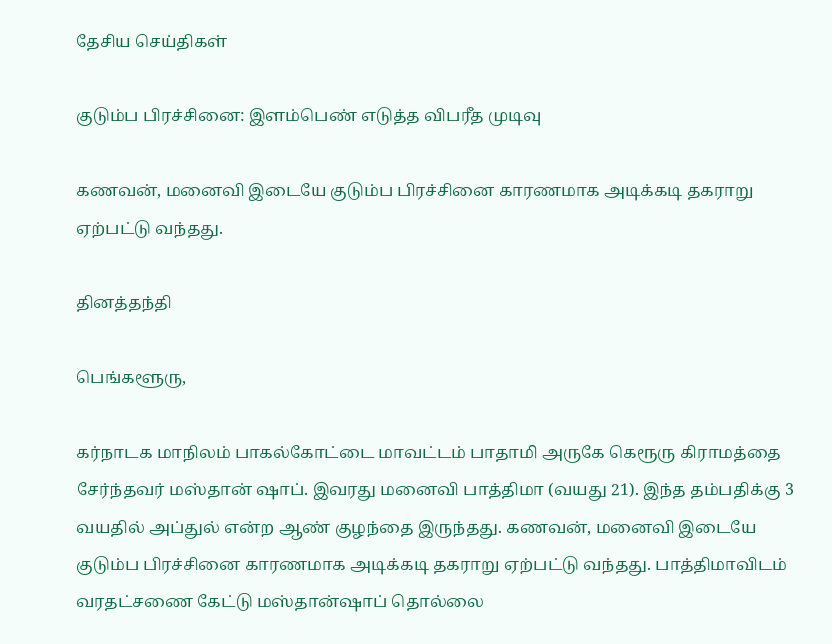தேசிய செய்திகள்

குடும்ப பிரச்சினை: இளம்பெண் எடுத்த விபரீத முடிவு

கணவன், மனைவி இடையே குடும்ப பிரச்சினை காரணமாக அடிக்கடி தகராறு ஏற்பட்டு வந்தது.

தினத்தந்தி

பெங்களூரு,

கர்நாடக மாநிலம் பாகல்கோட்டை மாவட்டம் பாதாமி அருகே கெரூரு கிராமத்தை சேர்ந்தவர் மஸ்தான் ஷாப். இவரது மனைவி பாத்திமா (வயது 21). இந்த தம்பதிக்கு 3 வயதில் அப்துல் என்ற ஆண் குழந்தை இருந்தது. கணவன், மனைவி இடையே குடும்ப பிரச்சினை காரணமாக அடிக்கடி தகராறு ஏற்பட்டு வந்தது. பாத்திமாவிடம் வரதட்சணை கேட்டு மஸ்தான்ஷாப் தொல்லை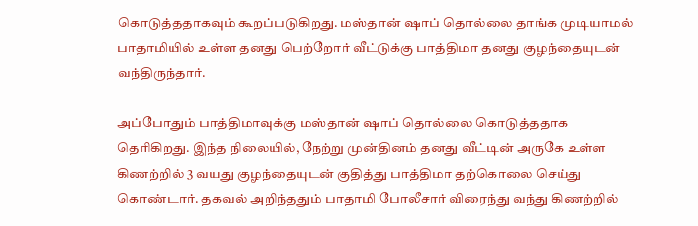கொடுத்ததாகவும் கூறப்படுகிறது. மஸ்தான் ஷாப் தொல்லை தாங்க முடியாமல் பாதாமியில் உள்ள தனது பெற்றோர் வீட்டுக்கு பாத்திமா தனது குழந்தையுடன் வந்திருந்தார்.

அப்போதும் பாத்திமாவுக்கு மஸ்தான் ஷாப் தொல்லை கொடுத்ததாக தெரிகிறது. இந்த நிலையில், நேற்று முன்தினம் தனது வீட்டின் அருகே உள்ள கிணற்றில் 3 வயது குழந்தையுடன் குதித்து பாத்திமா தற்கொலை செய்து கொண்டார். தகவல் அறிந்ததும் பாதாமி போலீசார் விரைந்து வந்து கிணற்றில்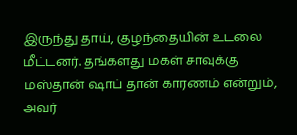இருந்து தாய், குழந்தையின் உடலை மீட்டனர். தங்களது மகள் சாவுக்கு மஸ்தான் ஷாப் தான் காரணம் என்றும், அவர்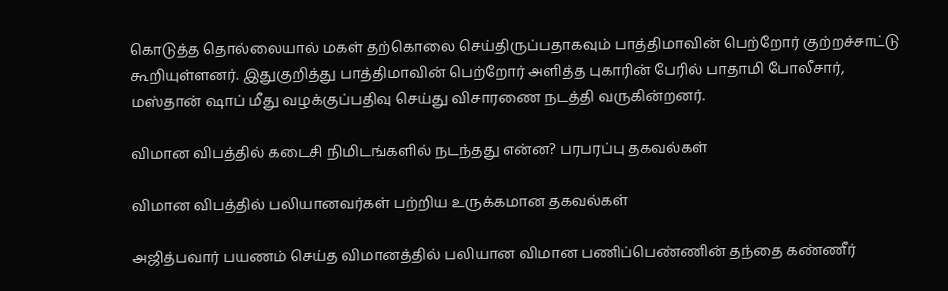கொடுத்த தொல்லையால் மகள் தற்கொலை செய்திருப்பதாகவும் பாத்திமாவின் பெற்றோர் குற்றச்சாட்டு கூறியுள்ளனர். இதுகுறித்து பாத்திமாவின் பெற்றோர் அளித்த புகாரின் பேரில் பாதாமி போலீசார், மஸ்தான் ஷாப் மீது வழக்குப்பதிவு செய்து விசாரணை நடத்தி வருகின்றனர்.

விமான விபத்தில் கடைசி நிமிடங்களில் நடந்தது என்ன? பரபரப்பு தகவல்கள்

விமான விபத்தில் பலியானவர்கள் பற்றிய உருக்கமான தகவல்கள்

அஜித்பவார் பயணம் செய்த விமானத்தில் பலியான விமான பணிப்பெண்ணின் தந்தை கண்ணீர்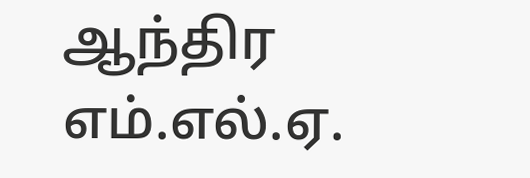ஆந்திர எம்.எல்.ஏ.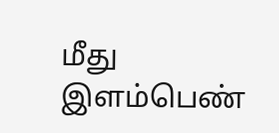மீது இளம்பெண்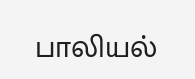பாலியல்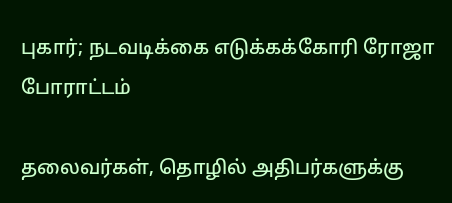புகார்; நடவடிக்கை எடுக்கக்கோரி ரோஜா போராட்டம்

தலைவர்கள், தொழில் அதிபர்களுக்கு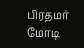பிரதமர் மோடி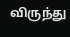விருந்து